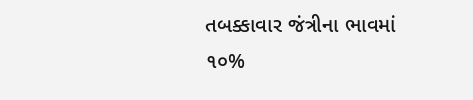તબક્કાવાર જંત્રીના ભાવમાં ૧૦%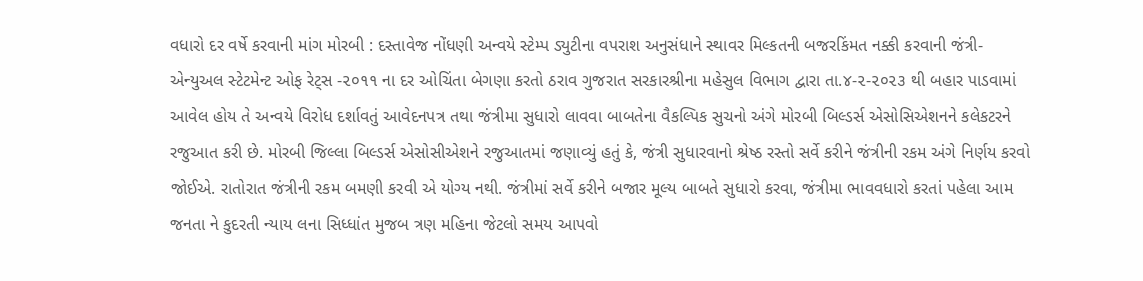વધારો દર વર્ષે કરવાની માંગ મોરબી : દસ્તાવેજ નોંધણી અન્વયે સ્ટેમ્પ ડ્યુટીના વપરાશ અનુસંધાને સ્થાવર મિલ્કતની બજરકિંમત નક્કી કરવાની જંત્રી-એન્યુઅલ સ્ટેટમેન્ટ ઓફ રેટ્સ -૨૦૧૧ ના દર ઓચિંતા બેગણા કરતો ઠરાવ ગુજરાત સરકારશ્રીના મહેસુલ વિભાગ દ્વારા તા.૪-૨-૨૦૨૩ થી બહાર પાડવામાં આવેલ હોય તે અન્વયે વિરોધ દર્શાવતું આવેદનપત્ર તથા જંત્રીમા સુધારો લાવવા બાબતેના વૈકલ્પિક સુચનો અંગે મોરબી બિલ્ડર્સ એસોસિએશનને કલેકટરને રજુઆત કરી છે. મોરબી જિલ્લા બિલ્ડર્સ એસોસીએશને રજુઆતમાં જણાવ્યું હતું કે, જંત્રી સુધારવાનો શ્રેષ્ઠ રસ્તો સર્વે કરીને જંત્રીની રકમ અંગે નિર્ણય કરવો જોઈએ. રાતોરાત જંત્રીની રકમ બમણી કરવી એ યોગ્ય નથી. જંત્રીમાં સર્વે કરીને બજાર મૂલ્ય બાબતે સુધારો કરવા, જંત્રીમા ભાવવધારો કરતાં પહેલા આમ જનતા ને કુદરતી ન્યાય લના સિધ્ધાંત મુજબ ત્રણ મહિના જેટલો સમય આપવો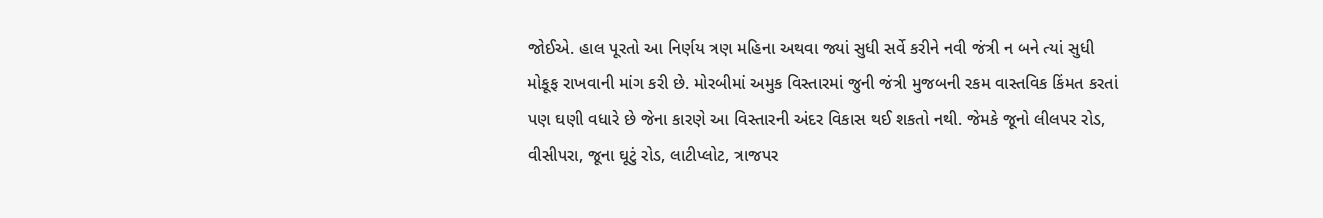જોઈએ. હાલ પૂરતો આ નિર્ણય ત્રણ મહિના અથવા જ્યાં સુધી સર્વે કરીને નવી જંત્રી ન બને ત્યાં સુધી મોકૂફ રાખવાની માંગ કરી છે. મોરબીમાં અમુક વિસ્તારમાં જુની જંત્રી મુજબની રકમ વાસ્તવિક કિંમત કરતાં પણ ઘણી વધારે છે જેના કારણે આ વિસ્તારની અંદર વિકાસ થઈ શકતો નથી. જેમકે જૂનો લીલપર રોડ, વીસીપરા, જૂના ઘૂટું રોડ, લાટીપ્લોટ, ત્રાજપર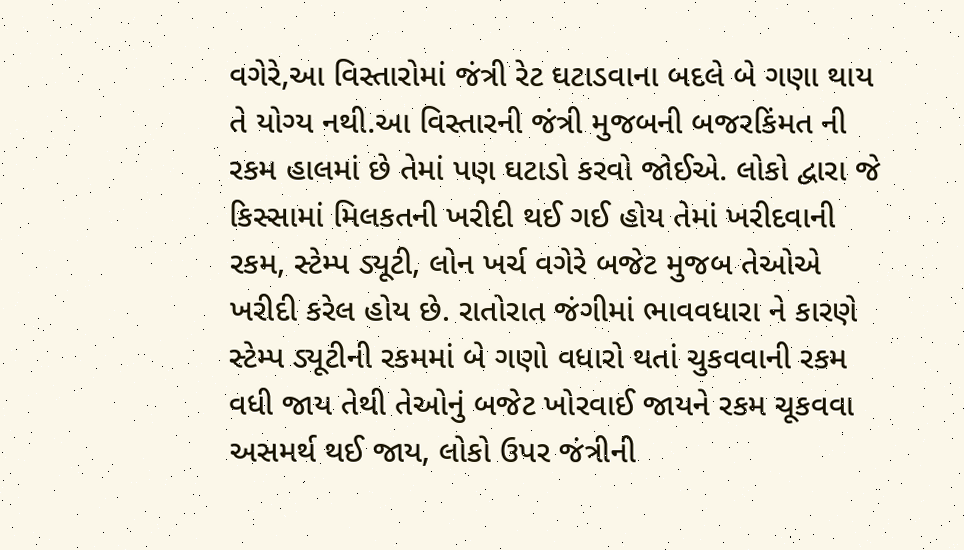વગેરે,આ વિસ્તારોમાં જંત્રી રેટ ઘટાડવાના બદલે બે ગણા થાય તે યોગ્ય નથી.આ વિસ્તારની જંત્રી મુજબની બજરકિંમત ની રકમ હાલમાં છે તેમાં પણ ઘટાડો કરવો જોઈએ. લોકો દ્વારા જે કિસ્સામાં મિલકતની ખરીદી થઈ ગઈ હોય તેમાં ખરીદવાની રકમ, સ્ટેમ્પ ડ્યૂટી, લોન ખર્ચ વગેરે બજેટ મુજબ તેઓએ ખરીદી કરેલ હોય છે. રાતોરાત જંગીમાં ભાવવધારા ને કારણે સ્ટેમ્પ ડ્યૂટીની રકમમાં બે ગણો વધારો થતાં ચુકવવાની રકમ વધી જાય તેથી તેઓનું બજેટ ખોરવાઈ જાયને રકમ ચૂકવવા અસમર્થ થઈ જાય, લોકો ઉપર જંત્રીની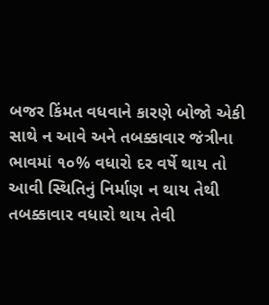બજર કિંમત વધવાને કારણે બોજો એકી સાથે ન આવે અને તબક્કાવાર જંત્રીના ભાવમાં ૧૦% વધારો દર વર્ષે થાય તો આવી સ્થિતિનું નિર્માણ ન થાય તેથી તબક્કાવાર વધારો થાય તેવી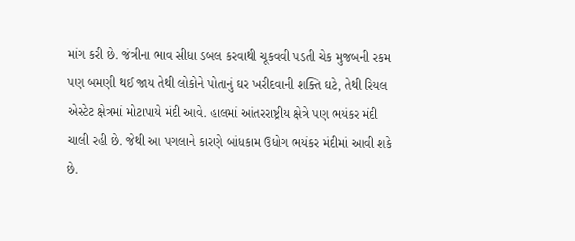માંગ કરી છે. જંત્રીના ભાવ સીધા ડબલ કરવાથી ચૂકવવી પડતી ચેક મુજબની રકમ પણ બમણી થઈ જાય તેથી લોકોને પોતાનું ઘર ખરીદવાની શક્તિ ઘટે, તેથી રિયલ એસ્ટેટ ક્ષેત્રમાં મોટાપાયે મંદી આવે. હાલમાં આંતરરાષ્ટ્રીય ક્ષેત્રે પણ ભયંકર મંદી ચાલી રહી છે. જેથી આ પગલાને કારણે બાંધકામ ઉધોગ ભયંકર મંદીમાં આવી શકે છે.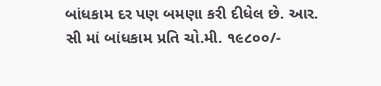બાંધકામ દર પણ બમણા કરી દીધેલ છે. આર. સી માં બાંધકામ પ્રતિ ચો.મી. ૧૯૮૦૦/-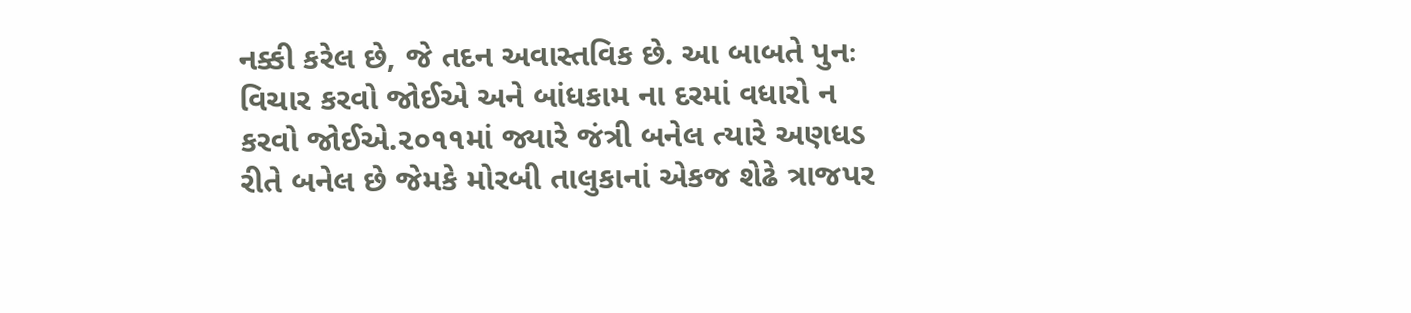નક્કી કરેલ છે, જે તદન અવાસ્તવિક છે. આ બાબતે પુનઃ વિચાર કરવો જોઈએ અને બાંધકામ ના દરમાં વધારો ન કરવો જોઈએ.૨૦૧૧માં જ્યારે જંત્રી બનેલ ત્યારે અણધડ રીતે બનેલ છે જેમકે મોરબી તાલુકાનાં એકજ શેઢે ત્રાજપર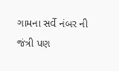ગામના સર્વે નંબર ની જંત્રી પણ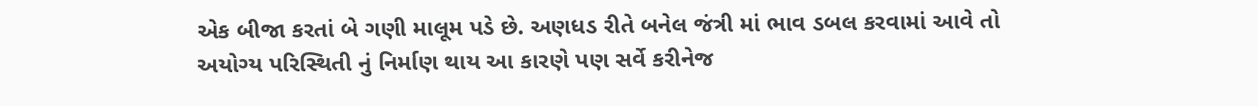એક બીજા કરતાં બે ગણી માલૂમ પડે છે. અણધડ રીતે બનેલ જંત્રી માં ભાવ ડબલ કરવામાં આવે તો અયોગ્ય પરિસ્થિતી નું નિર્માણ થાય આ કારણે પણ સર્વે કરીનેજ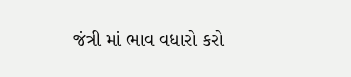જંત્રી માં ભાવ વધારો કરો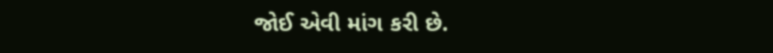જોઈ એવી માંગ કરી છે.